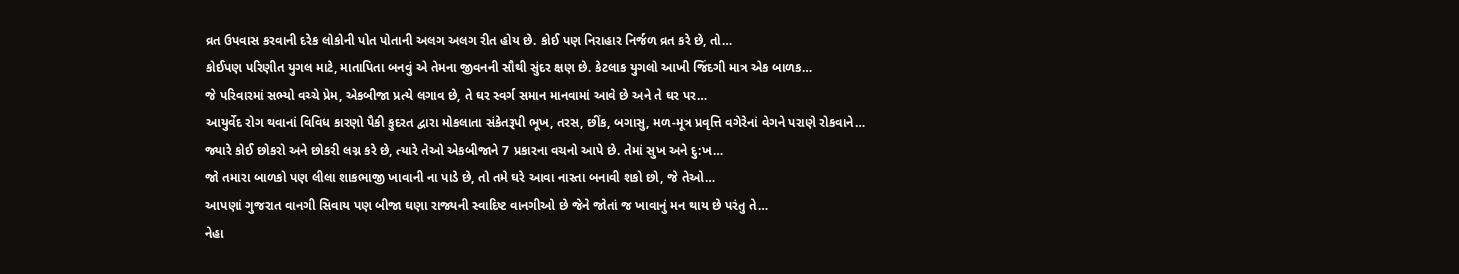વ્રત ઉપવાસ કરવાની દરેક લોકોની પોત પોતાની અલગ અલગ રીત હોય છે. કોઈ પણ નિરાહાર નિર્જળ વ્રત કરે છે, તો…
કોઈપણ પરિણીત યુગલ માટે, માતાપિતા બનવું એ તેમના જીવનની સૌથી સુંદર ક્ષણ છે. કેટલાક યુગલો આખી જિંદગી માત્ર એક બાળક…
જે પરિવારમાં સભ્યો વચ્ચે પ્રેમ, એકબીજા પ્રત્યે લગાવ છે, તે ઘર સ્વર્ગ સમાન માનવામાં આવે છે અને તે ઘર પર…
આયુર્વેદ રોગ થવાનાં વિવિધ કારણો પૈકી કુદરત દ્વારા મોકલાતા સંકેતરૂપી ભૂખ, તરસ, છીંક, બગાસુ, મળ-મૂત્ર પ્રવૃત્તિ વગેરેનાં વેગને પરાણે રોકવાને…
જ્યારે કોઈ છોકરો અને છોકરી લગ્ન કરે છે, ત્યારે તેઓ એકબીજાને 7 પ્રકારના વચનો આપે છે. તેમાં સુખ અને દુ:ખ…
જો તમારા બાળકો પણ લીલા શાકભાજી ખાવાની ના પાડે છે, તો તમે ઘરે આવા નાસ્તા બનાવી શકો છો, જે તેઓ…
આપણાં ગુજરાત વાનગી સિવાય પણ બીજા ઘણા રાજ્યની સ્વાદિષ્ટ વાનગીઓ છે જેને જોતાં જ ખાવાનું મન થાય છે પરંતુ તે…
નેહા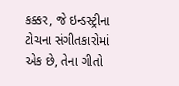કક્કર, જે ઇન્ડસ્ટ્રીના ટોચના સંગીતકારોમાં એક છે, તેના ગીતો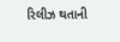રિલીઝ થતાની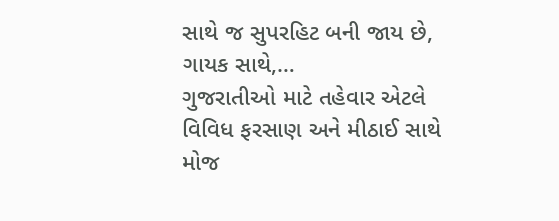સાથે જ સુપરહિટ બની જાય છે, ગાયક સાથે,…
ગુજરાતીઓ માટે તહેવાર એટલે વિવિધ ફરસાણ અને મીઠાઈ સાથે મોજ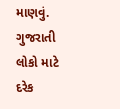માણવું. ગુજરાતી લોકો માટે દરેક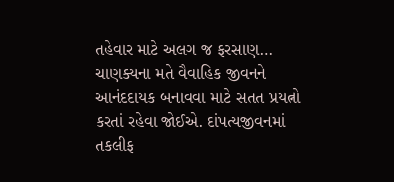તહેવાર માટે અલગ જ ફરસાણ…
ચાણક્યના મતે વૈવાહિક જીવનને આનંદદાયક બનાવવા માટે સતત પ્રયત્નો કરતાં રહેવા જોઈએ. દાંપત્યજીવનમાં તકલીફ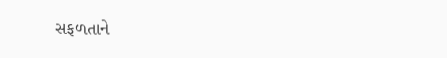સફળતાને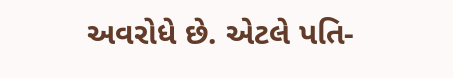અવરોધે છે. એટલે પતિ-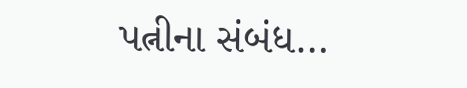પત્નીના સંબંધ…